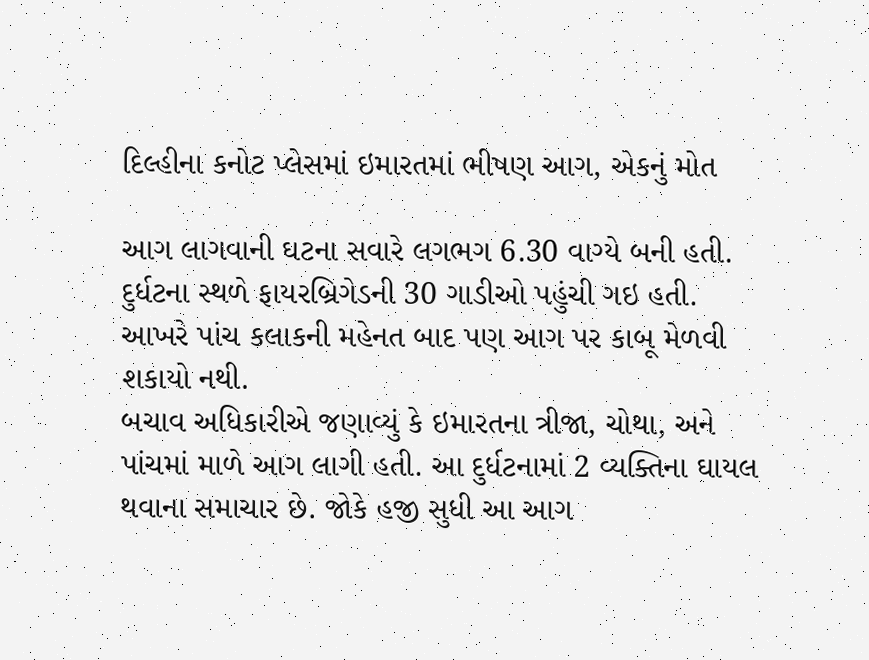દિલ્હીના કનોટ પ્લેસમાં ઇમારતમાં ભીષણ આગ, એકનું મોત

આગ લાગવાની ઘટના સવારે લગભગ 6.30 વાગ્યે બની હતી. દુર્ધટના સ્થળે ફાયરબ્રિગેડની 30 ગાડીઓ પહુંચી ગઇ હતી. આખરે પાંચ કલાકની મહેનત બાદ પણ આગ પર કાબૂ મેળવી શકાયો નથી.
બચાવ અધિકારીએ જણાવ્યું કે ઇમારતના ત્રીજા, ચોથા, અને પાંચમાં માળે આગ લાગી હતી. આ દુર્ધટનામાં 2 વ્યક્તિના ઘાયલ થવાના સમાચાર છે. જોકે હજી સુધી આ આગ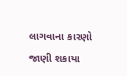લાગવાના કારણો જાણી શકાયા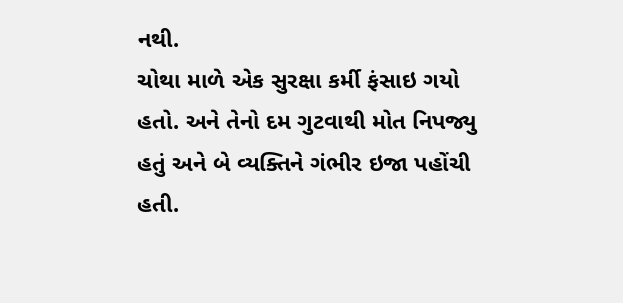નથી.
ચોથા માળે એક સુરક્ષા કર્મી ફંસાઇ ગયો હતો. અને તેનો દમ ગુટવાથી મોત નિપજ્યુ હતું અને બે વ્યક્તિને ગંભીર ઇજા પહોંચી હતી.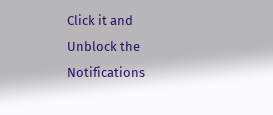Click it and Unblock the Notifications